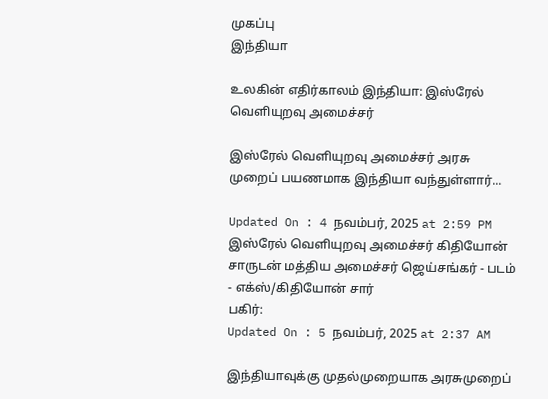முகப்பு
இந்தியா

உலகின் எதிர்காலம் இந்தியா: இஸ்ரேல் வெளியுறவு அமைச்சர்

இஸ்ரேல் வெளியுறவு அமைச்சர் அரசு முறைப் பயணமாக இந்தியா வந்துள்ளார்...

Updated On : 4 நவம்பர், 2025 at 2:59 PM
இஸ்ரேல் வெளியுறவு அமைச்சர் கிதியோன் சாருடன் மத்திய அமைச்சர் ஜெய்சங்கர் - படம் - எக்ஸ்/கிதியோன் சார்
பகிர்:
Updated On : 5 நவம்பர், 2025 at 2:37 AM

இந்தியாவுக்கு முதல்முறையாக அரசுமுறைப்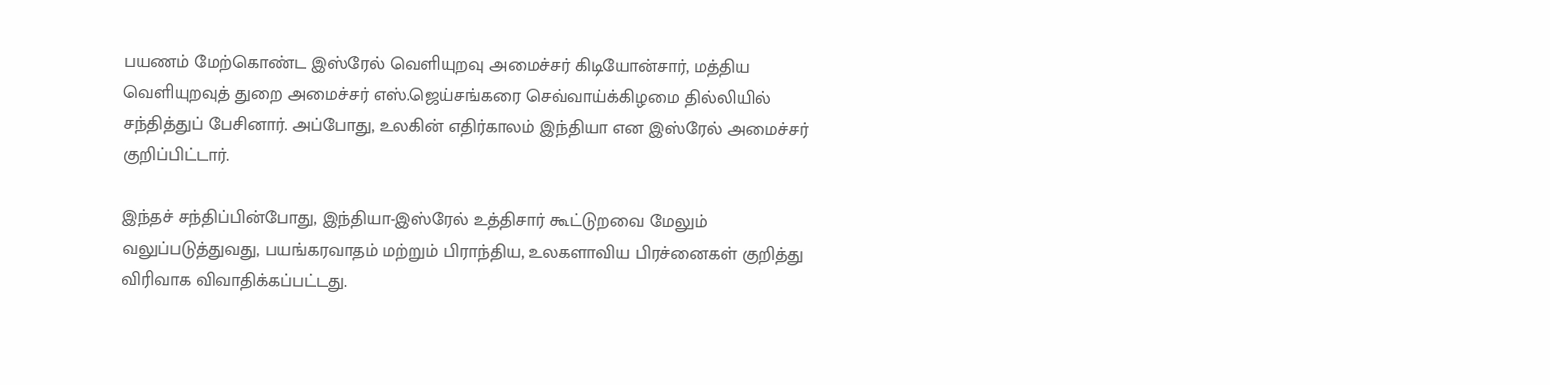பயணம் மேற்கொண்ட இஸ்ரேல் வெளியுறவு அமைச்சர் கிடியோன்சார், மத்திய வெளியுறவுத் துறை அமைச்சர் எஸ்.ஜெய்சங்கரை செவ்வாய்க்கிழமை தில்லியில் சந்தித்துப் பேசினார். அப்போது, உலகின் எதிர்காலம் இந்தியா என இஸ்ரேல் அமைச்சர் குறிப்பிட்டார்.

இந்தச் சந்திப்பின்போது, இந்தியா-இஸ்ரேல் உத்திசார் கூட்டுறவை மேலும் வலுப்படுத்துவது, பயங்கரவாதம் மற்றும் பிராந்திய, உலகளாவிய பிரச்னைகள் குறித்து விரிவாக விவாதிக்கப்பட்டது.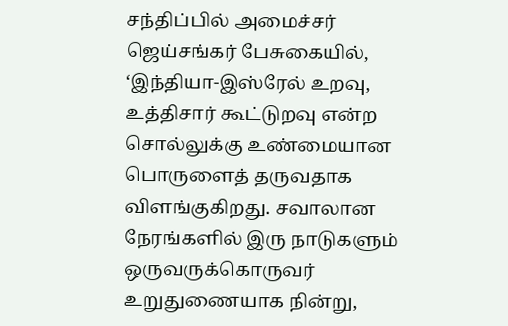சந்திப்பில் அமைச்சர் ஜெய்சங்கர் பேசுகையில், ‘இந்தியா-இஸ்ரேல் உறவு, உத்திசார் கூட்டுறவு என்ற சொல்லுக்கு உண்மையான பொருளைத் தருவதாக விளங்குகிறது. சவாலான நேரங்களில் இரு நாடுகளும் ஒருவருக்கொருவர் உறுதுணையாக நின்று,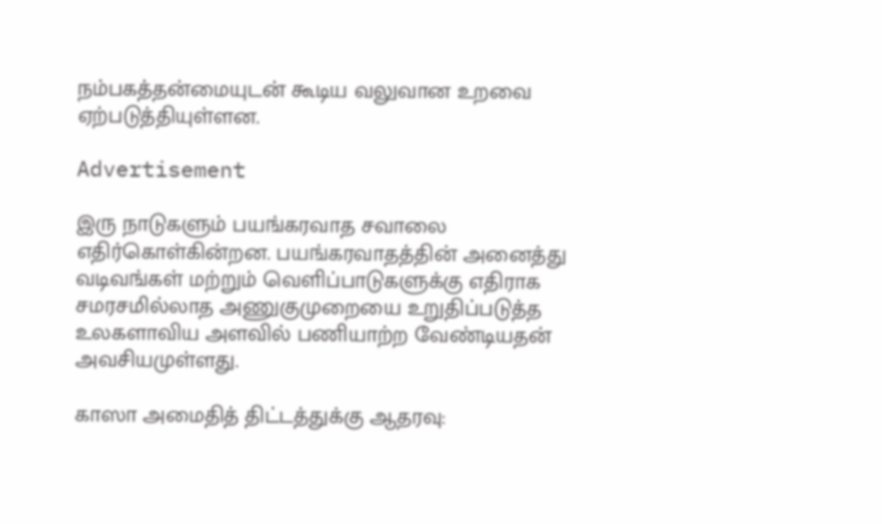நம்பகத்தன்மையுடன் கூடிய வலுவான உறவை ஏற்படுத்தியுள்ளன.

Advertisement

இரு நாடுகளும் பயங்கரவாத சவாலை எதிர்கொள்கின்றன. பயங்கரவாதத்தின் அனைத்து வடிவங்கள் மற்றும் வெளிப்பாடுகளுக்கு எதிராக சமரசமில்லாத அணுகுமுறையை உறுதிப்படுத்த உலகளாவிய அளவில் பணியாற்ற வேண்டியதன் அவசியமுள்ளது.

காஸா அமைதித் திட்டத்துக்கு ஆதரவு: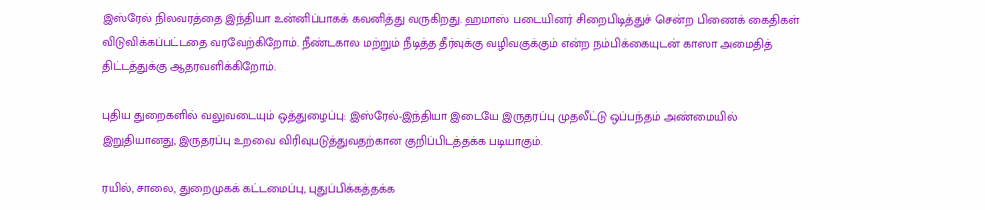இஸ்ரேல் நிலவரத்தை இந்தியா உன்னிப்பாகக் கவனித்து வருகிறது. ஹமாஸ் படையினர் சிறைபிடித்துச் சென்ற பிணைக் கைதிகள் விடுவிக்கப்பட்டதை வரவேற்கிறோம். நீண்டகால மற்றும் நீடித்த தீர்வுக்கு வழிவகுக்கும் என்ற நம்பிக்கையுடன் காஸா அமைதித் திட்டத்துக்கு ஆதரவளிக்கிறோம்.

புதிய துறைகளில் வலுவடையும் ஒத்துழைப்பு: இஸ்ரேல்-இந்தியா இடையே இருதரப்பு முதலீட்டு ஒப்பந்தம் அண்மையில் இறுதியானது, இருதரப்பு உறவை விரிவுபடுத்துவதற்கான குறிப்பிடத்தக்க படியாகும்.

ரயில், சாலை, துறைமுகக் கட்டமைப்பு, புதுப்பிக்கத்தக்க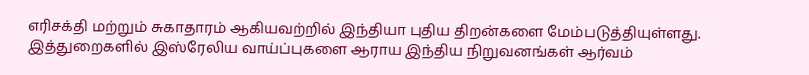எரிசக்தி மற்றும் சுகாதாரம் ஆகியவற்றில் இந்தியா புதிய திறன்களை மேம்படுத்தியுள்ளது. இத்துறைகளில் இஸ்ரேலிய வாய்ப்புகளை ஆராய இந்திய நிறுவனங்கள் ஆர்வம்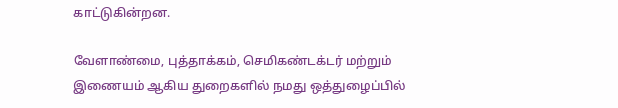காட்டுகின்றன.

வேளாண்மை, புத்தாக்கம், செமிகண்டக்டர் மற்றும் இணையம் ஆகிய துறைகளில் நமது ஒத்துழைப்பில்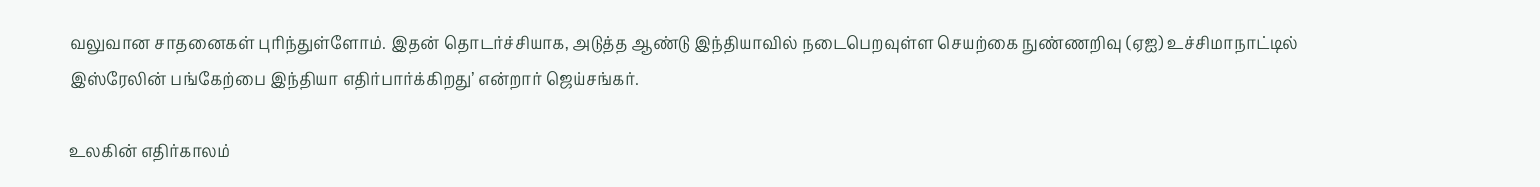வலுவான சாதனைகள் புரிந்துள்ளோம். இதன் தொடர்ச்சியாக, அடுத்த ஆண்டு இந்தியாவில் நடைபெறவுள்ள செயற்கை நுண்ணறிவு (ஏஐ) உச்சிமாநாட்டில் இஸ்ரேலின் பங்கேற்பை இந்தியா எதிர்பார்க்கிறது’ என்றார் ஜெய்சங்கர்.

உலகின் எதிர்காலம்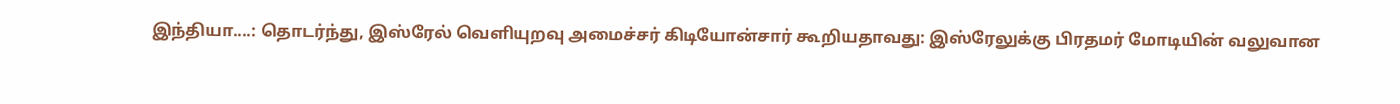இந்தியா....: தொடர்ந்து, இஸ்ரேல் வெளியுறவு அமைச்சர் கிடியோன்சார் கூறியதாவது: இஸ்ரேலுக்கு பிரதமர் மோடியின் வலுவான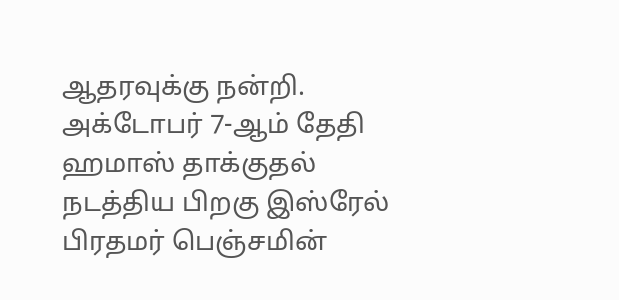ஆதரவுக்கு நன்றி. அக்டோபர் 7-ஆம் தேதி ஹமாஸ் தாக்குதல் நடத்திய பிறகு இஸ்ரேல் பிரதமர் பெஞ்சமின்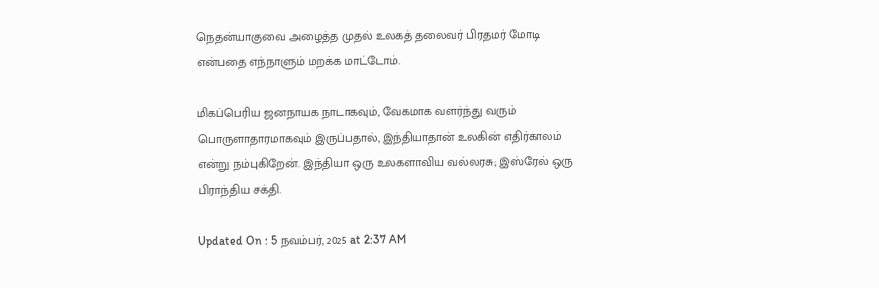நெதன்யாகுவை அழைத்த முதல் உலகத் தலைவர் பிரதமர் மோடி என்பதை எந்நாளும் மறக்க மாட்டோம்.

மிகப்பெரிய ஜனநாயக நாடாகவும், வேகமாக வளர்ந்து வரும் பொருளாதாரமாகவும் இருப்பதால், இந்தியாதான் உலகின் எதிர்காலம் என்று நம்புகிறேன். இந்தியா ஒரு உலகளாவிய வல்லரசு; இஸ்ரேல் ஒரு பிராந்திய சக்தி.

Updated On : 5 நவம்பர், 2025 at 2:37 AM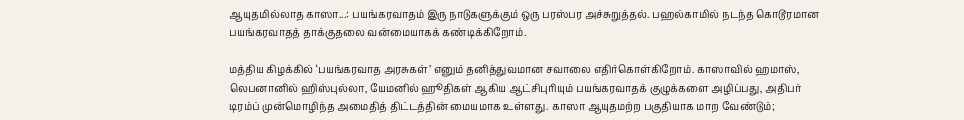ஆயுதமில்லாத காஸா...: பயங்கரவாதம் இரு நாடுகளுக்கும் ஒரு பரஸ்பர அச்சுறுத்தல். பஹல்காமில் நடந்த கொடூரமான பயங்கரவாதத் தாக்குதலை வன்மையாகக் கண்டிக்கிறோம்.

மத்திய கிழக்கில் ‘பயங்கரவாத அரசுகள்’ எனும் தனித்துவமான சவாலை எதிர்கொள்கிறோம். காஸாவில் ஹமாஸ், லெபனானில் ஹிஸ்புல்லா, யேமனில் ஹூதிகள் ஆகிய ஆட்சிபுரியும் பயங்கரவாதக் குழுக்களை அழிப்பது, அதிபர் டிரம்ப் முன்மொழிந்த அமைதித் திட்டத்தின் மையமாக உள்ளது. காஸா ஆயுதமற்ற பகுதியாக மாற வேண்டும்;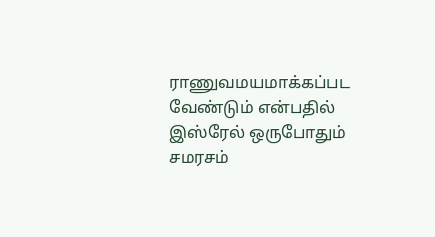ராணுவமயமாக்கப்பட வேண்டும் என்பதில் இஸ்ரேல் ஒருபோதும் சமரசம்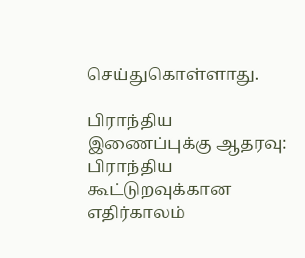செய்துகொள்ளாது.

பிராந்திய இணைப்புக்கு ஆதரவு: பிராந்திய கூட்டுறவுக்கான எதிர்காலம்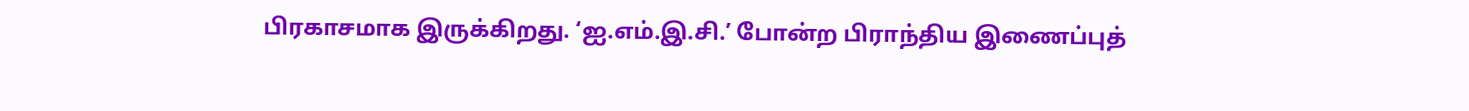பிரகாசமாக இருக்கிறது. ‘ஐ.எம்.இ.சி.’ போன்ற பிராந்திய இணைப்புத்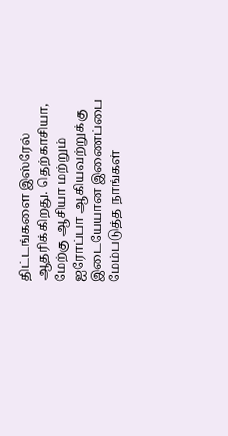திட்டங்களை இஸ்ரேல் ஆதரிக்கிறது. தெற்காசியா, மேற்கு ஆசியா மற்றும் ஐரோப்பா ஆகியவற்றுக்கு இடையேயான இணைப்பை மேம்படுத்த நாங்கள்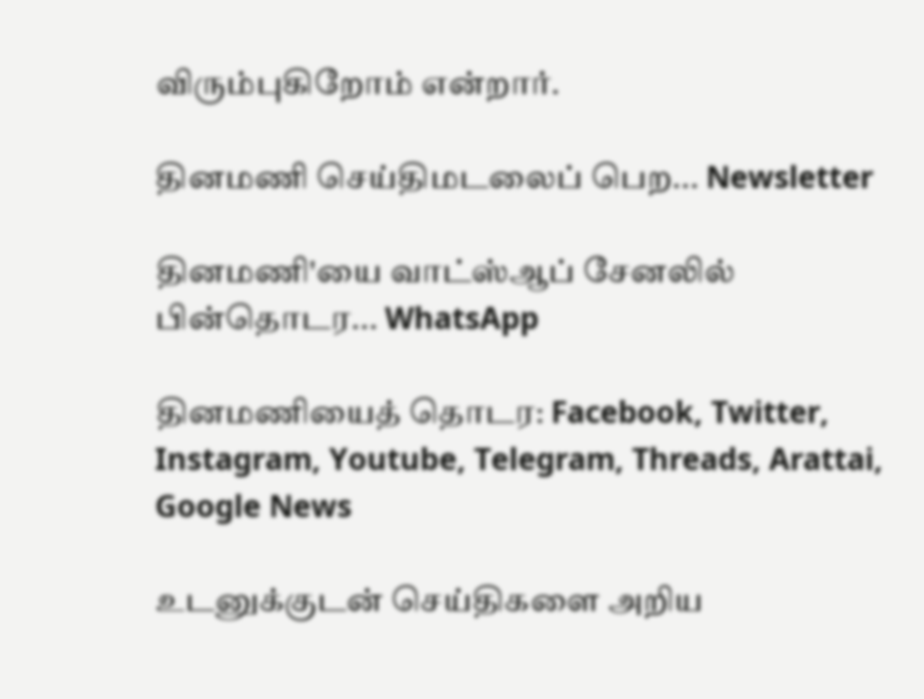விரும்புகிறோம் என்றார்.

தினமணி செய்திமடலைப் பெற... Newsletter

தினமணி'யை வாட்ஸ்ஆப் சேனலில் பின்தொடர... WhatsApp

தினமணியைத் தொடர: Facebook, Twitter, Instagram, Youtube, Telegram, Threads, Arattai, Google News

உடனுக்குடன் செய்திகளை அறிய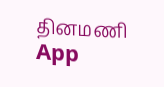தினமணி App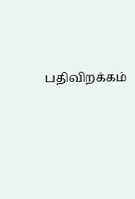பதிவிறக்கம்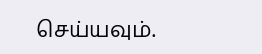செய்யவும்.